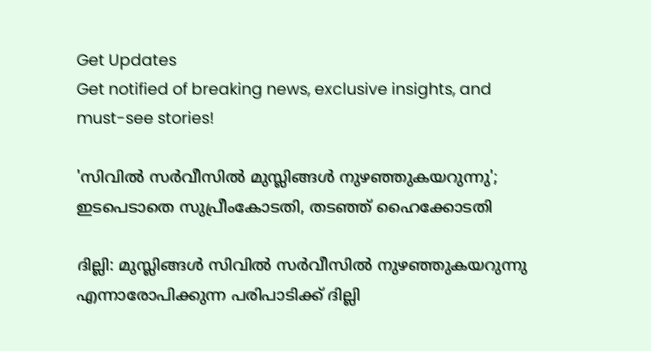Get Updates
Get notified of breaking news, exclusive insights, and must-see stories!

'സിവില്‍ സര്‍വീസില്‍ മുസ്ലിങ്ങള്‍ നുഴഞ്ഞുകയറുന്നു'; ഇടപെടാതെ സുപ്രീംകോടതി, തടഞ്ഞ് ഹൈക്കോടതി

ദില്ലി: മുസ്ലിങ്ങള്‍ സിവില്‍ സര്‍വീസില്‍ നുഴഞ്ഞുകയറുന്നു എന്നാരോപിക്കുന്ന പരിപാടിക്ക് ദില്ലി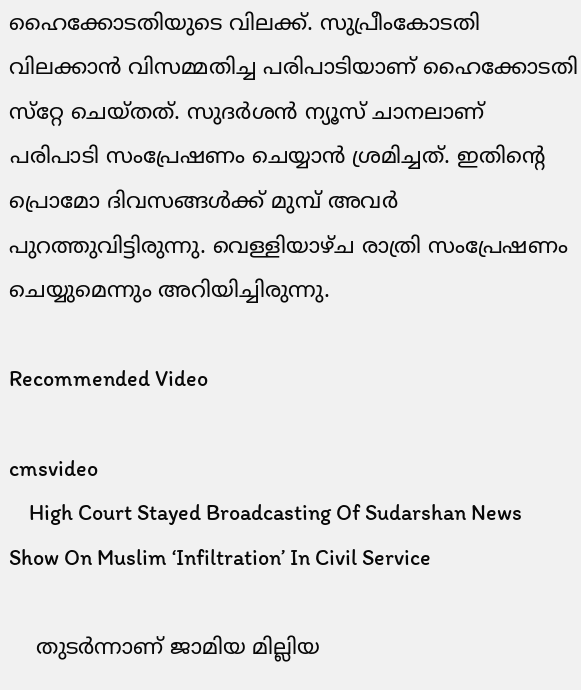ഹൈക്കോടതിയുടെ വിലക്ക്. സുപ്രീംകോടതി വിലക്കാന്‍ വിസമ്മതിച്ച പരിപാടിയാണ് ഹൈക്കോടതി സ്‌റ്റേ ചെയ്തത്. സുദര്‍ശന്‍ ന്യൂസ് ചാനലാണ് പരിപാടി സംപ്രേഷണം ചെയ്യാന്‍ ശ്രമിച്ചത്. ഇതിന്റെ പ്രൊമോ ദിവസങ്ങള്‍ക്ക് മുമ്പ് അവര്‍ പുറത്തുവിട്ടിരുന്നു. വെള്ളിയാഴ്ച രാത്രി സംപ്രേഷണം ചെയ്യുമെന്നും അറിയിച്ചിരുന്നു.

Recommended Video

cmsvideo
    High Court Stayed Broadcasting Of Sudarshan News Show On Muslim ‘Infiltration’ In Civil Service

    തുടര്‍ന്നാണ് ജാമിയ മില്ലിയ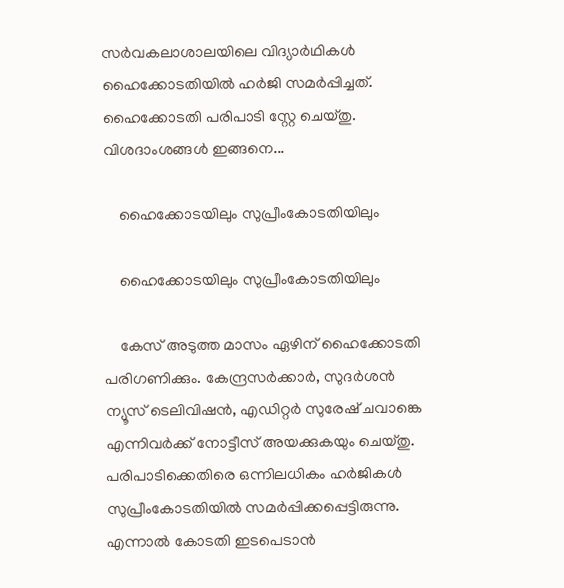സര്‍വകലാശാലയിലെ വിദ്യാര്‍ഥികള്‍ ഹൈക്കോടതിയില്‍ ഹര്‍ജി സമര്‍പ്പിച്ചത്. ഹൈക്കോടതി പരിപാടി സ്റ്റേ ചെയ്തു. വിശദാംശങ്ങള്‍ ഇങ്ങനെ...

    ഹൈക്കോടയിലും സുപ്രീംകോടതിയിലും

    ഹൈക്കോടയിലും സുപ്രീംകോടതിയിലും

    കേസ് അടുത്ത മാസം ഏഴിന് ഹൈക്കോടതി പരിഗണിക്കും. കേന്ദ്രസര്‍ക്കാര്‍, സുദര്‍ശന്‍ ന്യൂസ് ടെലിവിഷന്‍, എഡിറ്റര്‍ സുരേഷ് ചവാങ്കെ എന്നിവര്‍ക്ക് നോട്ടീസ് അയക്കുകയും ചെയ്തു. പരിപാടിക്കെതിരെ ഒന്നിലധികം ഹര്‍ജികള്‍ സുപ്രീംകോടതിയില്‍ സമര്‍പ്പിക്കപ്പെട്ടിരുന്നു. എന്നാല്‍ കോടതി ഇടപെടാന്‍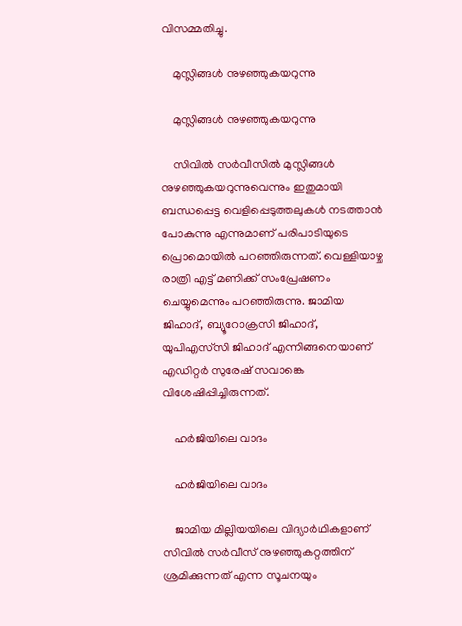വിസമ്മതിച്ചു.

    മുസ്ലിങ്ങള്‍ നുഴഞ്ഞുകയറുന്നു

    മുസ്ലിങ്ങള്‍ നുഴഞ്ഞുകയറുന്നു

    സിവില്‍ സര്‍വീസില്‍ മുസ്ലിങ്ങള്‍ നുഴഞ്ഞുകയറുന്നുവെന്നും ഇതുമായി ബന്ധപ്പെട്ട വെളിപ്പെടുത്തലുകള്‍ നടത്താന്‍ പോകുന്നു എന്നുമാണ് പരിപാടിയുടെ പ്രൊമൊയില്‍ പറഞ്ഞിരുന്നത്. വെള്ളിയാഴ്ച രാത്രി എട്ട് മണിക്ക് സംപ്രേഷണം ചെയ്യുമെന്നും പറഞ്ഞിരുന്നു. ജാമിയ ജിഹാദ്, ബ്യൂറോക്രസി ജിഹാദ്, യുപിഎസ്‌സി ജിഹാദ് എന്നിങ്ങനെയാണ് എഡിറ്റര്‍ സുരേഷ് സവാങ്കെ വിശേഷിപ്പിച്ചിരുന്നത്.

    ഹര്‍ജിയിലെ വാദം

    ഹര്‍ജിയിലെ വാദം

    ജാമിയ മില്ലിയയിലെ വിദ്യാര്‍ഥികളാണ് സിവില്‍ സര്‍വീസ് നുഴഞ്ഞുകറ്റത്തിന് ശ്രമിക്കുന്നത് എന്ന സൂചനയും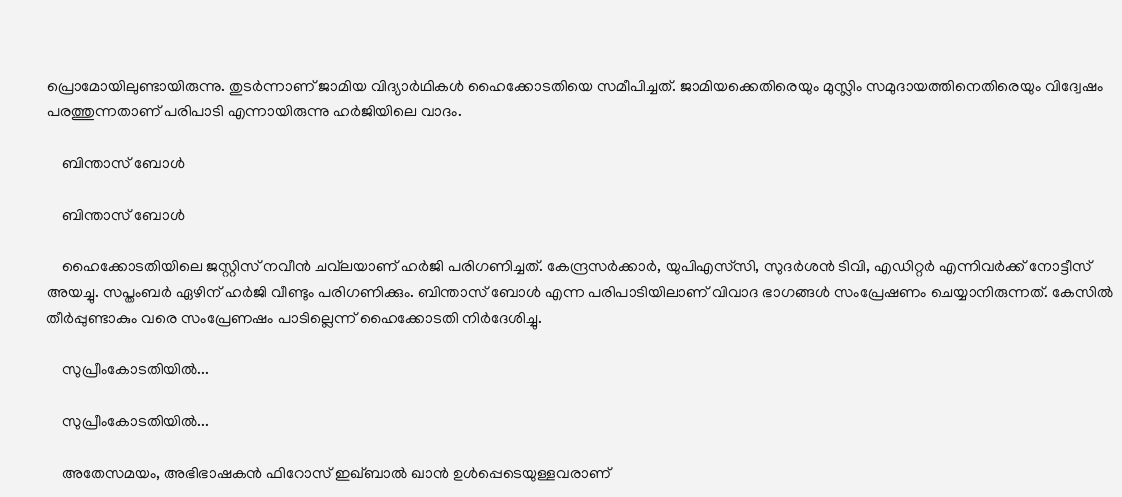പ്രൊമോയിലുണ്ടായിരുന്നു. തുടര്‍ന്നാണ് ജാമിയ വിദ്യാര്‍ഥികള്‍ ഹൈക്കോടതിയെ സമീപിച്ചത്. ജാമിയക്കെതിരെയും മുസ്ലിം സമുദായത്തിനെതിരെയും വിദ്വേഷം പരത്തുന്നതാണ് പരിപാടി എന്നായിരുന്നു ഹര്‍ജിയിലെ വാദം.

    ബിന്താസ് ബോള്‍

    ബിന്താസ് ബോള്‍

    ഹൈക്കോടതിയിലെ ജസ്റ്റിസ് നവീന്‍ ചവ്‌ലയാണ് ഹര്‍ജി പരിഗണിച്ചത്. കേന്ദ്രസര്‍ക്കാര്‍, യുപിഎസ്‌സി, സുദര്‍ശന്‍ ടിവി, എഡിറ്റര്‍ എന്നിവര്‍ക്ക് നോട്ടീസ് അയച്ചു. സപ്തംബര്‍ ഏഴിന് ഹര്‍ജി വീണ്ടും പരിഗണിക്കും. ബിന്താസ് ബോള്‍ എന്ന പരിപാടിയിലാണ് വിവാദ ഭാഗങ്ങള്‍ സംപ്രേഷണം ചെയ്യാനിരുന്നത്. കേസില്‍ തീര്‍പ്പുണ്ടാകും വരെ സംപ്രേണഷം പാടില്ലെന്ന് ഹൈക്കോടതി നിര്‍ദേശിച്ചു.

    സുപ്രീംകോടതിയില്‍...

    സുപ്രീംകോടതിയില്‍...

    അതേസമയം, അഭിഭാഷകന്‍ ഫിറോസ് ഇഖ്ബാല്‍ ഖാന്‍ ഉള്‍പ്പെടെയുള്ളവരാണ്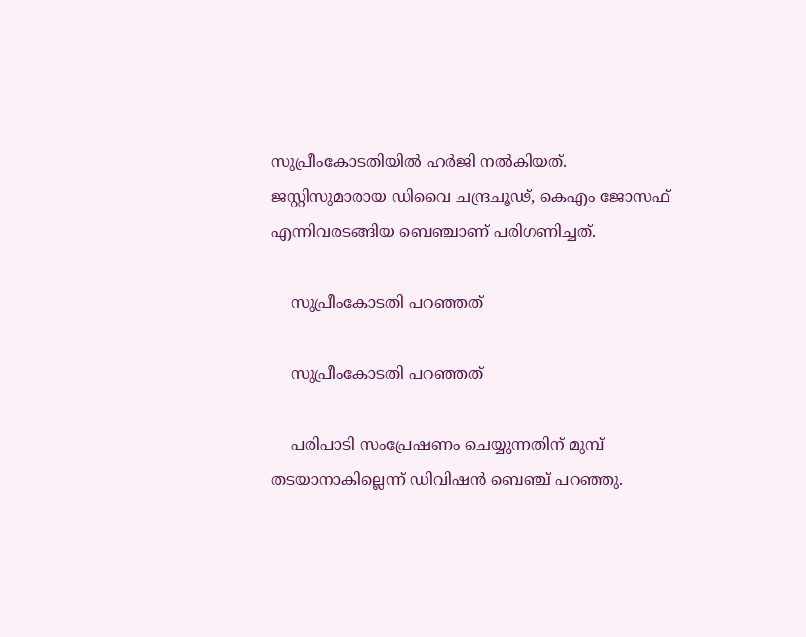സുപ്രീംകോടതിയില്‍ ഹര്‍ജി നല്‍കിയത്. ജസ്റ്റിസുമാരായ ഡിവൈ ചന്ദ്രചൂഢ്, കെഎം ജോസഫ് എന്നിവരടങ്ങിയ ബെഞ്ചാണ് പരിഗണിച്ചത്.

    സുപ്രീംകോടതി പറഞ്ഞത്

    സുപ്രീംകോടതി പറഞ്ഞത്

    പരിപാടി സംപ്രേഷണം ചെയ്യുന്നതിന് മുമ്പ് തടയാനാകില്ലെന്ന് ഡിവിഷന്‍ ബെഞ്ച് പറഞ്ഞു.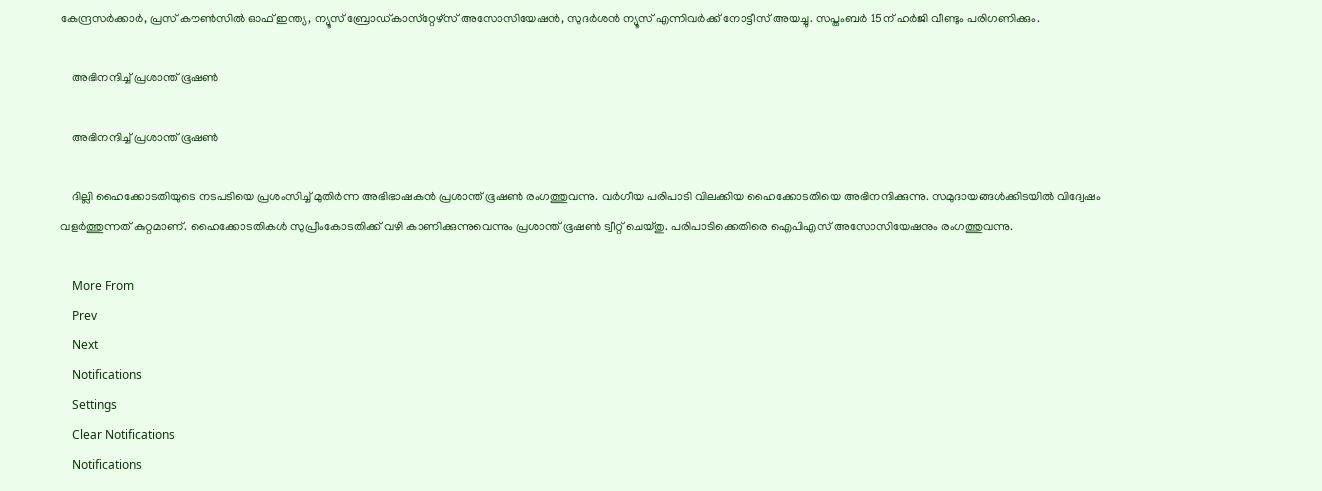കേന്ദ്രസര്‍ക്കാര്‍, പ്രസ് കൗണ്‍സില്‍ ഓഫ് ഇന്ത്യ, ന്യൂസ് ബ്രോഡ്കാസ്‌റ്റേഴ്‌സ് അസോസിയേഷന്‍, സുദര്‍ശന്‍ ന്യൂസ് എന്നിവര്‍ക്ക് നോട്ടീസ് അയച്ചു. സപ്തംബര്‍ 15ന് ഹര്‍ജി വീണ്ടും പരിഗണിക്കും.

    അഭിനന്ദിച്ച് പ്രശാന്ത് ഭൂഷണ്‍

    അഭിനന്ദിച്ച് പ്രശാന്ത് ഭൂഷണ്‍

    ദില്ലി ഹൈക്കോടതിയുടെ നടപടിയെ പ്രശംസിച്ച് മുതിര്‍ന്ന അഭിഭാഷകന്‍ പ്രശാന്ത് ഭൂഷണ്‍ രംഗത്തുവന്നു. വര്‍ഗീയ പരിപാടി വിലക്കിയ ഹൈക്കോടതിയെ അഭിനന്ദിക്കുന്നു. സമുദായങ്ങള്‍ക്കിടയില്‍ വിദ്വേഷം വളര്‍ത്തുന്നത് കുറ്റമാണ്. ഹൈക്കോടതികള്‍ സുപ്രീംകോടതിക്ക് വഴി കാണിക്കുന്നുവെന്നും പ്രശാന്ത് ഭൂഷണ്‍ ട്വീറ്റ് ചെയ്തു. പരിപാടിക്കെതിരെ ഐപിഎസ് അസോസിയേഷനും രംഗത്തുവന്നു.

    More From
    Prev
    Next
    Notifications
    Settings
    Clear Notifications
    Notifications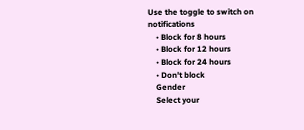Use the toggle to switch on notifications
    • Block for 8 hours
    • Block for 12 hours
    • Block for 24 hours
    • Don't block
    Gender
    Select your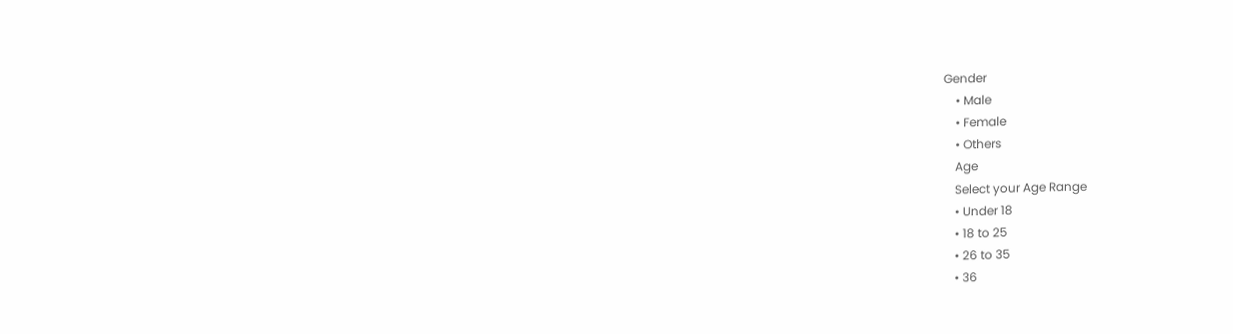Gender
    • Male
    • Female
    • Others
    Age
    Select your Age Range
    • Under 18
    • 18 to 25
    • 26 to 35
    • 36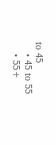to 45
    • 45 to 55
    • 55+